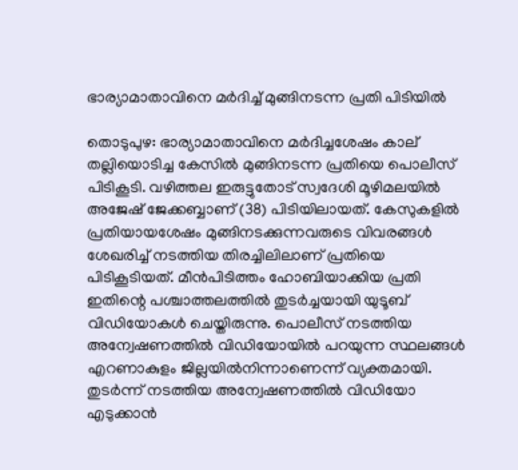ഭാര്യാമാതാവിനെ മര്‍ദിച്ച് മുങ്ങിനടന്ന പ്രതി പിടിയിൽ

തൊടുപുഴ: ഭാര്യാമാതാവിനെ മര്‍ദിച്ചശേഷം കാല് തല്ലിയൊടിച്ച കേസില്‍ മുങ്ങിനടന്ന പ്രതിയെ പൊലീസ് പിടികൂടി. വഴിത്തല ഇരുട്ടുതോട് സ്വദേശി മൂഴിമലയില്‍ അജേഷ് ജേക്കബ്ബാണ് (38) പിടിയിലായത്. കേസുകളില്‍ പ്രതിയായശേഷം മുങ്ങിനടക്കുന്നവരുടെ വിവരങ്ങൾ ശേഖരിച്ച് നടത്തിയ തിരച്ചിലിലാണ് പ്രതിയെ പിടികൂടിയത്. മീന്‍പിടിത്തം ഹോബിയാക്കിയ പ്രതി ഇതിന്റെ പശ്ചാത്തലത്തില്‍ തുടര്‍ച്ചയായി യുടൂബ് വിഡിയോകള്‍ ചെയ്തിരുന്നു. പൊലീസ് നടത്തിയ അന്വേഷണത്തില്‍ വിഡിയോയില്‍ പറയുന്ന സ്ഥലങ്ങള്‍ എറണാകുളം ജില്ലയിൽനിന്നാണെന്ന് വ്യക്തമായി. തുടര്‍ന്ന് നടത്തിയ അന്വേഷണത്തില്‍ വിഡിയോ എടുക്കാന്‍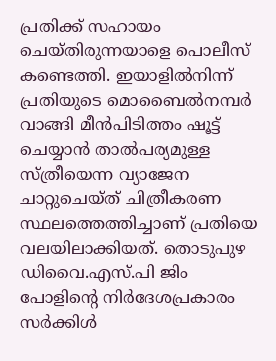പ്രതിക്ക് സഹായം ചെയ്തിരുന്നയാളെ പൊലീസ് കണ്ടെത്തി. ഇയാളില്‍നിന്ന് പ്രതിയുടെ മൊബൈല്‍നമ്പര്‍ വാങ്ങി മീന്‍പിടിത്തം ഷൂട്ട് ചെയ്യാന്‍ താല്‍പര്യമുള്ള സ്ത്രീയെന്ന വ്യാജേന ചാറ്റുചെയ്ത് ചിത്രീകരണ സ്ഥലത്തെത്തിച്ചാണ് പ്രതിയെ വലയിലാക്കിയത്. തൊടുപുഴ ഡിവൈ.എസ്.പി ജിം പോളിന്റെ നിര്‍ദേശപ്രകാരം സര്‍ക്കിള്‍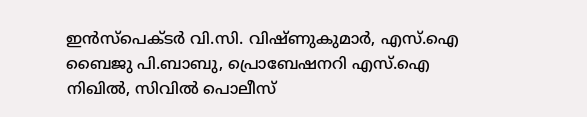ഇന്‍സ്പെക്ടര്‍ വി.സി. വിഷ്ണുകുമാര്‍, എസ്.ഐ ബൈജു പി.ബാബു, പ്രൊബേഷനറി എസ്.ഐ നിഖില്‍, സിവില്‍ പൊലീസ്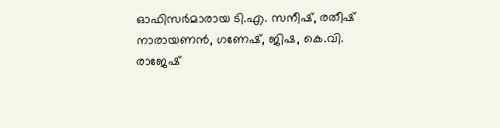ഓഫിസര്‍മാരായ ടി.എ. സനീഷ്, രതീഷ് നാരായണന്‍, ഗണേഷ്, ജിഷ, കെ.വി. രാജേഷ്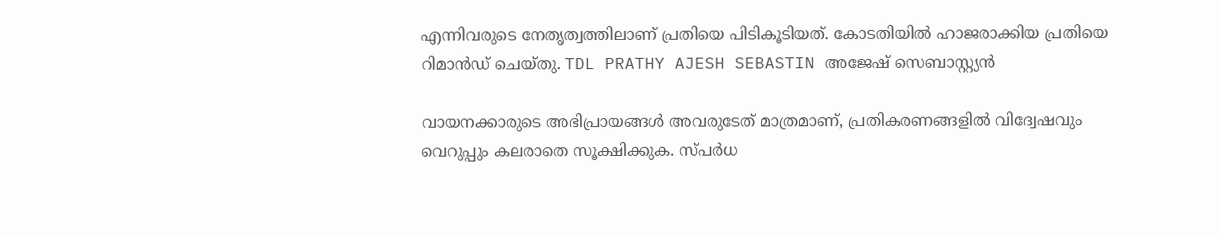എന്നിവരുടെ നേതൃത്വത്തിലാണ് പ്രതിയെ പിടികൂടിയത്. കോടതിയില്‍ ഹാജരാക്കിയ പ്രതിയെ റിമാന്‍ഡ് ചെയ്തു. TDL PRATHY AJESH SEBASTIN അജേഷ് സെബാസ്റ്റ്യന്‍

വായനക്കാരുടെ അഭിപ്രായങ്ങള്‍ അവരുടേത് മാത്രമാണ്, പ്രതികരണങ്ങളിൽ വിദ്വേഷവും വെറുപ്പും കലരാതെ സൂക്ഷിക്കുക. സ്പർധ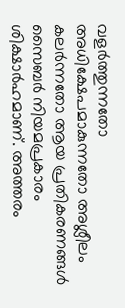വളർത്തുന്നതോ അധിക്ഷേപമാകുന്നതോ അശ്ലീലം കലർന്നതോ ആയ പ്രതികരണങ്ങൾ സൈബർ നിയമപ്രകാരം ശിക്ഷാർഹമാണ്. അത്തരം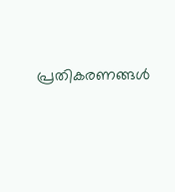പ്രതികരണങ്ങൾ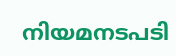നിയമനടപടി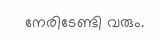നേരിടേണ്ടി വരും.